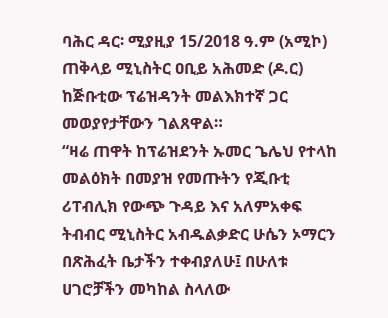ባሕር ዳር፡ ሚያዚያ 15/2018 ዓ.ም (አሚኮ) ጠቅላይ ሚኒስትር ዐቢይ አሕመድ (ዶ.ር) ከጅቡቲው ፕሬዝዳንት መልእክተኛ ጋር መወያየታቸውን ገልጸዋል።
“ዛሬ ጠዋት ከፕሬዝደንት ኡመር ጌሌህ የተላከ መልዕክት በመያዝ የመጡትን የጂቡቲ ሪፐብሊክ የውጭ ጉዳይ እና አለምአቀፍ ትብብር ሚኒስትር አብዱልቃድር ሁሴን ኦማርን በጽሕፈት ቤታችን ተቀብያለሁ፤ በሁለቱ ሀገሮቻችን መካከል ስላለው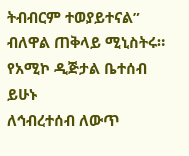ትብብርም ተወያይተናል” ብለዋል ጠቅላይ ሚኒስትሩ።
የአሚኮ ዲጅታል ቤተሰብ ይሁኑ
ለኅብረተሰብ ለውጥ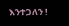እንተጋለን !